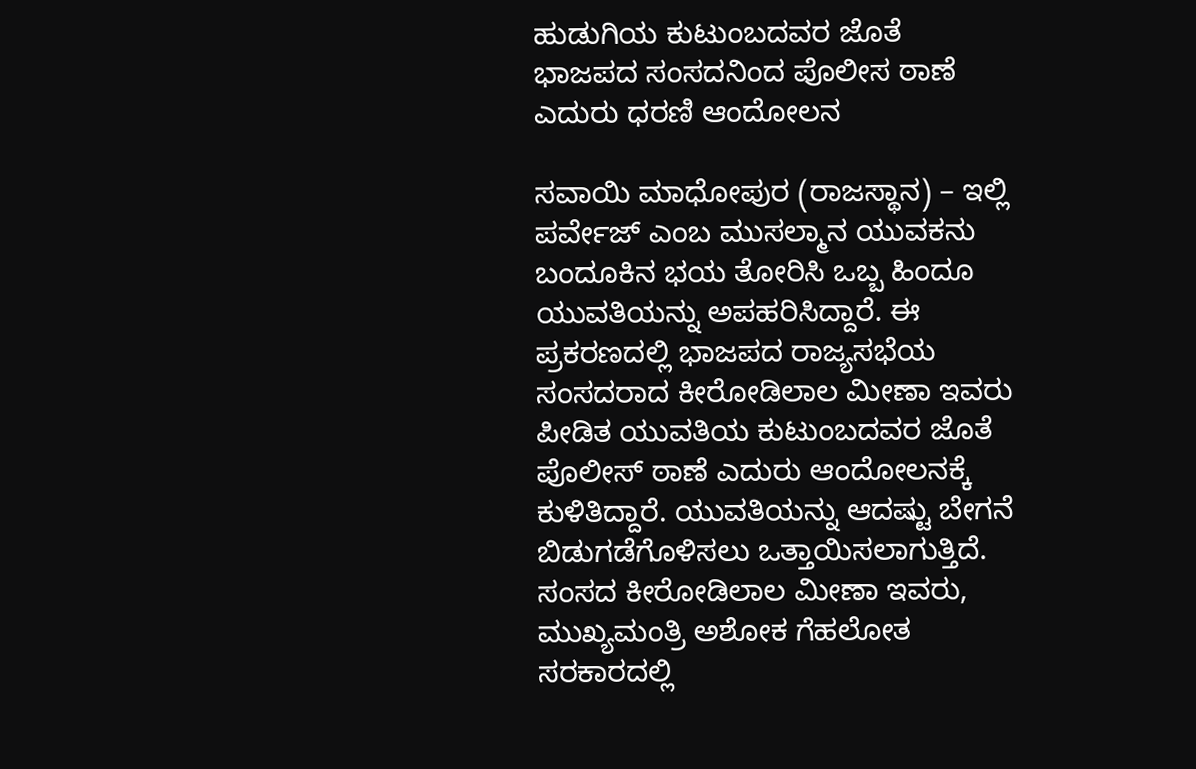ಹುಡುಗಿಯ ಕುಟುಂಬದವರ ಜೊತೆ ಭಾಜಪದ ಸಂಸದನಿಂದ ಪೊಲೀಸ ಠಾಣೆ ಎದುರು ಧರಣಿ ಆಂದೋಲನ

ಸವಾಯಿ ಮಾಧೋಪುರ (ರಾಜಸ್ಥಾನ) – ಇಲ್ಲಿ ಪರ್ವೇಜ್ ಎಂಬ ಮುಸಲ್ಮಾನ ಯುವಕನು ಬಂದೂಕಿನ ಭಯ ತೋರಿಸಿ ಒಬ್ಬ ಹಿಂದೂ ಯುವತಿಯನ್ನು ಅಪಹರಿಸಿದ್ದಾರೆ. ಈ ಪ್ರಕರಣದಲ್ಲಿ ಭಾಜಪದ ರಾಜ್ಯಸಭೆಯ ಸಂಸದರಾದ ಕೀರೋಡಿಲಾಲ ಮೀಣಾ ಇವರು ಪೀಡಿತ ಯುವತಿಯ ಕುಟುಂಬದವರ ಜೊತೆ ಪೊಲೀಸ್ ಠಾಣೆ ಎದುರು ಆಂದೋಲನಕ್ಕೆ ಕುಳಿತಿದ್ದಾರೆ. ಯುವತಿಯನ್ನು ಆದಷ್ಟು ಬೇಗನೆ ಬಿಡುಗಡೆಗೊಳಿಸಲು ಒತ್ತಾಯಿಸಲಾಗುತ್ತಿದೆ. ಸಂಸದ ಕೀರೋಡಿಲಾಲ ಮೀಣಾ ಇವರು, ಮುಖ್ಯಮಂತ್ರಿ ಅಶೋಕ ಗೆಹಲೋತ ಸರಕಾರದಲ್ಲಿ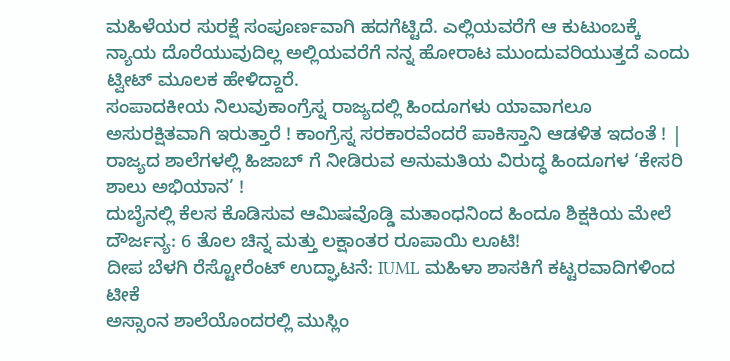ಮಹಿಳೆಯರ ಸುರಕ್ಷೆ ಸಂಪೂರ್ಣವಾಗಿ ಹದಗೆಟ್ಟಿದೆ. ಎಲ್ಲಿಯವರೆಗೆ ಆ ಕುಟುಂಬಕ್ಕೆ ನ್ಯಾಯ ದೊರೆಯುವುದಿಲ್ಲ ಅಲ್ಲಿಯವರೆಗೆ ನನ್ನ ಹೋರಾಟ ಮುಂದುವರಿಯುತ್ತದೆ ಎಂದು ಟ್ವೀಟ್ ಮೂಲಕ ಹೇಳಿದ್ದಾರೆ.
ಸಂಪಾದಕೀಯ ನಿಲುವುಕಾಂಗ್ರೆಸ್ನ ರಾಜ್ಯದಲ್ಲಿ ಹಿಂದೂಗಳು ಯಾವಾಗಲೂ ಅಸುರಕ್ಷಿತವಾಗಿ ಇರುತ್ತಾರೆ ! ಕಾಂಗ್ರೆಸ್ನ ಸರಕಾರವೆಂದರೆ ಪಾಕಿಸ್ತಾನಿ ಆಡಳಿತ ಇದಂತೆ ! |
ರಾಜ್ಯದ ಶಾಲೆಗಳಲ್ಲಿ ಹಿಜಾಬ್ ಗೆ ನೀಡಿರುವ ಅನುಮತಿಯ ವಿರುದ್ಧ ಹಿಂದೂಗಳ ‘ಕೇಸರಿ ಶಾಲು ಅಭಿಯಾನ’ !
ದುಬೈನಲ್ಲಿ ಕೆಲಸ ಕೊಡಿಸುವ ಆಮಿಷವೊಡ್ಡಿ ಮತಾಂಧನಿಂದ ಹಿಂದೂ ಶಿಕ್ಷಕಿಯ ಮೇಲೆ ದೌರ್ಜನ್ಯ: 6 ತೊಲ ಚಿನ್ನ ಮತ್ತು ಲಕ್ಷಾಂತರ ರೂಪಾಯಿ ಲೂಟಿ!
ದೀಪ ಬೆಳಗಿ ರೆಸ್ಟೋರೆಂಟ್ ಉದ್ಘಾಟನೆ: IUML ಮಹಿಳಾ ಶಾಸಕಿಗೆ ಕಟ್ಟರವಾದಿಗಳಿಂದ ಟೀಕೆ
ಅಸ್ಸಾಂನ ಶಾಲೆಯೊಂದರಲ್ಲಿ ಮುಸ್ಲಿಂ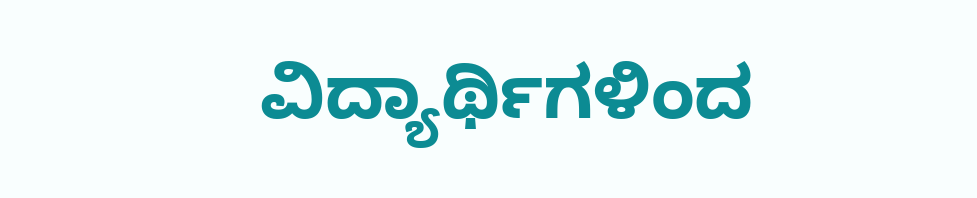ವಿದ್ಯಾರ್ಥಿಗಳಿಂದ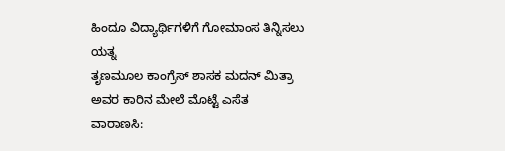ಹಿಂದೂ ವಿದ್ಯಾರ್ಥಿಗಳಿಗೆ ಗೋಮಾಂಸ ತಿನ್ನಿಸಲು ಯತ್ನ
ತೃಣಮೂಲ ಕಾಂಗ್ರೆಸ್ ಶಾಸಕ ಮದನ್ ಮಿತ್ರಾ ಅವರ ಕಾರಿನ ಮೇಲೆ ಮೊಟ್ಟೆ ಎಸೆತ
ವಾರಾಣಸಿ: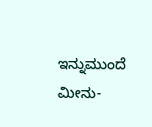ಇನ್ನುಮುಂದೆ ಮೀನು-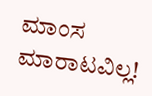ಮಾಂಸ ಮಾರಾಟವಿಲ್ಲ!